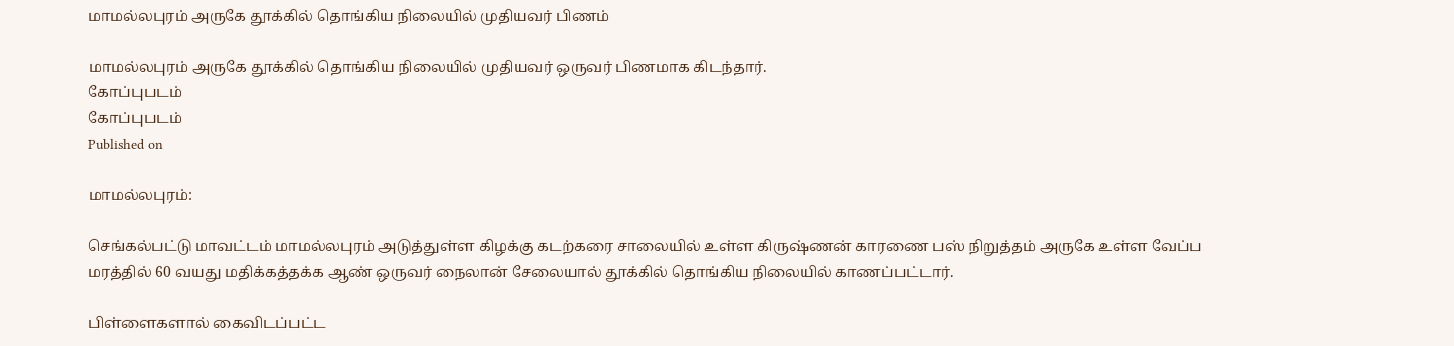மாமல்லபுரம் அருகே தூக்கில் தொங்கிய நிலையில் முதியவர் பிணம்

மாமல்லபுரம் அருகே தூக்கில் தொங்கிய நிலையில் முதியவர் ஒருவர் பிணமாக கிடந்தார்.
கோப்புபடம்
கோப்புபடம்
Published on

மாமல்லபுரம்:

செங்கல்பட்டு மாவட்டம் மாமல்லபுரம் அடுத்துள்ள கிழக்கு கடற்கரை சாலையில் உள்ள கிருஷ்ணன் காரணை பஸ் நிறுத்தம் அருகே உள்ள வேப்ப மரத்தில் 60 வயது மதிக்கத்தக்க ஆண் ஒருவர் நைலான் சேலையால் தூக்கில் தொங்கிய நிலையில் காணப்பட்டார்.

பிள்ளைகளால் கைவிடப்பட்ட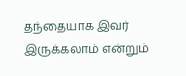தந்தையாக இவர் இருக்கலாம் என்றும்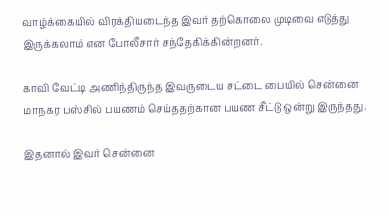வாழ்க்கையில் விரக்தியடைந்த இவர் தற்கொலை முடிவை எடுத்து இருக்கலாம் என போலீசார் சந்தேகிக்கின்றனர்.

காவி வேட்டி அணிந்திருந்த இவருடைய சட்டை பையில் சென்னை மாநகர பஸ்சில் பயணம் செய்ததற்கான பயண சீட்டு ஒன்று இருந்தது.

இதனால் இவர் சென்னை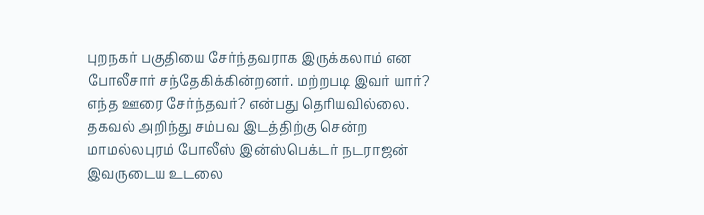புறநகர் பகுதியை சேர்ந்தவராக இருக்கலாம் என போலீசார் சந்தேகிக்கின்றனர். மற்றபடி இவர் யார்? எந்த ஊரை சேர்ந்தவர்? என்பது தெரியவில்லை. தகவல் அறிந்து சம்பவ இடத்திற்கு சென்ற மாமல்லபுரம் போலீஸ் இன்ஸ்பெக்டர் நடராஜன் இவருடைய உடலை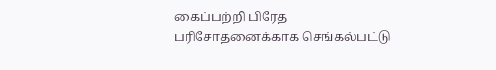கைப்பற்றி பிரேத பரிசோதனைக்காக செங்கல்பட்டு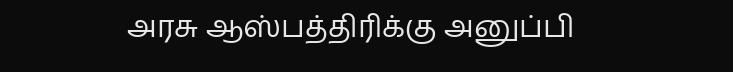அரசு ஆஸ்பத்திரிக்கு அனுப்பி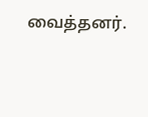வைத்தனர்.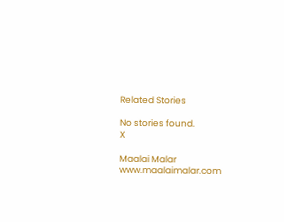Related Stories

No stories found.
X

Maalai Malar
www.maalaimalar.com